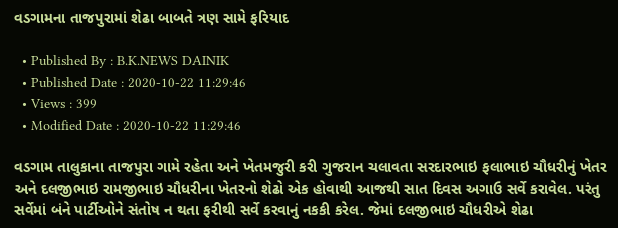વડગામના તાજપુરામાં શેઢા બાબતે ત્રણ સામે ફરિયાદ

  • Published By : B.K.NEWS DAINIK
  • Published Date : 2020-10-22 11:29:46
  • Views : 399
  • Modified Date : 2020-10-22 11:29:46

વડગામ તાલુકાના તાજપુરા ગામે રહેતા અને ખેતમજુરી કરી ગુજરાન ચલાવતા સરદારભાઇ ફલાભાઇ ચૌધરીનું ખેતર અને દલજીભાઇ રામજીભાઇ ચૌધરીના ખેતરનો શેઢો એક હોવાથી આજથી સાત દિવસ અગાઉ સર્વે કરાવેલ. પરંતુ સર્વેમાં બંને પાર્ટીઓને સંતોષ ન થતા ફરીથી સર્વે કરવાનું નકકી કરેલ. જેમાં દલજીભાઇ ચૌધરીએ શેઢા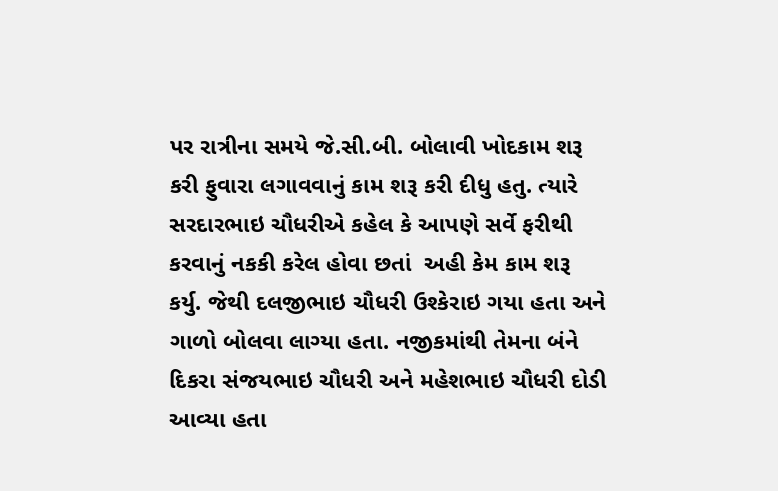પર રાત્રીના સમયે જે.સી.બી. બોલાવી ખોદકામ શરૂ કરી ફુવારા લગાવવાનું કામ શરૂ કરી દીધુ હતુ. ત્યારે સરદારભાઇ ચૌધરીએ કહેલ કે આપણે સર્વે ફરીથી કરવાનું નકકી કરેલ હોવા છતાં  અહી કેમ કામ શરૂ કર્યુ. જેથી દલજીભાઇ ચૌધરી ઉશ્કેરાઇ ગયા હતા અને ગાળો બોલવા લાગ્યા હતા. નજીકમાંથી તેમના બંને દિકરા સંજયભાઇ ચૌધરી અને મહેશભાઇ ચૌધરી દોડી આવ્યા હતા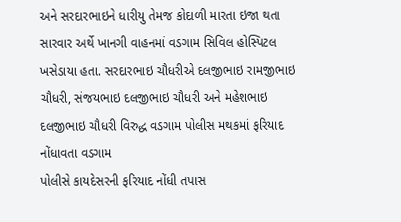અને સરદારભાઇને ધારીયુ તેમજ કોદાળી મારતા ઇજા થતા સારવાર અર્થે ખાનગી વાહનમાં વડગામ સિવિલ હોસ્પિટલ ખસેડાયા હતા. સરદારભાઇ ચૌધરીએ દલજીભાઇ રામજીભાઇ ચૌધરી, સંજયભાઇ દલજીભાઇ ચૌધરી અને મહેશભાઇ દલજીભાઇ ચૌધરી વિરુદ્ધ વડગામ પોલીસ મથકમાં ફરિયાદ નોંધાવતા વડગામ
પોલીસે કાયદેસરની ફરિયાદ નોંધી તપાસ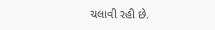ચલાવી રહી છે.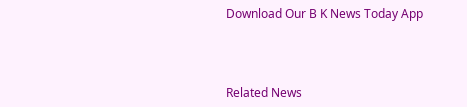Download Our B K News Today App



Related News